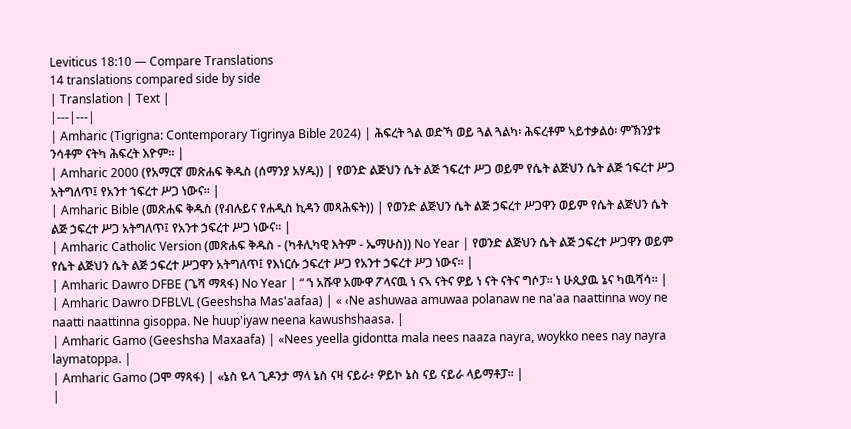Leviticus 18:10 — Compare Translations
14 translations compared side by side
| Translation | Text |
|---|---|
| Amharic (Tigrigna: Contemporary Tigrinya Bible 2024) | ሕፍረት ጓል ወድኻ ወይ ጓል ጓልካ፡ ሕፍረቶም ኣይተቃልዕ፡ ምኽንያቱ ንሳቶም ናትካ ሕፍረት እዮም። |
| Amharic 2000 (የአማርኛ መጽሐፍ ቅዱስ (ሰማንያ አሃዱ)) | የወንድ ልጅህን ሴት ልጅ ኀፍረተ ሥጋ ወይም የሴት ልጅህን ሴት ልጅ ኀፍረተ ሥጋ አትግለጥ፤ የአንተ ኀፍረተ ሥጋ ነውና። |
| Amharic Bible (መጽሐፍ ቅዱስ (የብሉይና የሐዲስ ኪዳን መጻሕፍት)) | የወንድ ልጅህን ሴት ልጅ ኃፍረተ ሥጋዋን ወይም የሴት ልጅህን ሴት ልጅ ኃፍረተ ሥጋ አትግለጥ፤ የአንተ ኃፍረተ ሥጋ ነውና። |
| Amharic Catholic Version (መጽሐፍ ቅዱስ - (ካቶሊካዊ እትም - ኤማሁስ)) No Year | የወንድ ልጅህን ሴት ልጅ ኃፍረተ ሥጋዋን ወይም የሴት ልጅህን ሴት ልጅ ኃፍረተ ሥጋዋን አትግለጥ፤ የእነርሱ ኃፍረተ ሥጋ የአንተ ኃፍረተ ሥጋ ነውና። |
| Amharic Dawro DFBE (ጌሻ ማጻፋ) No Year | “ ‘ነ አሹዋ አሙዋ ፖላናዉ ነ ናኣ ናትና ዎይ ነ ናት ናትና ግሶፓ። ነ ሁጲያዉ ኔና ካዉሻሳ። |
| Amharic Dawro DFBLVL (Geeshsha Mas'aafaa) | « ‹Ne ashuwaa amuwaa polanaw ne na'aa naattinna woy ne naatti naattinna gisoppa. Ne huup'iyaw neena kawushshaasa. |
| Amharic Gamo (Geeshsha Maxaafa) | «Nees yeella gidontta mala nees naaza nayra, woykko nees nay nayra laymatoppa. |
| Amharic Gamo (ጋሞ ማጻፋ) | «ኔስ ዬላ ጊዶንታ ማላ ኔስ ናዛ ናይራ፥ ዎይኮ ኔስ ናይ ናይራ ላይማቶፓ። |
|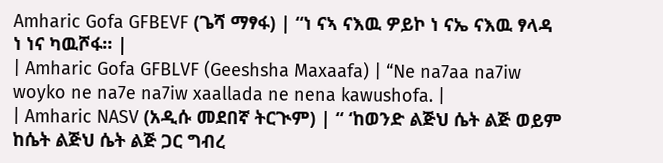Amharic Gofa GFBEVF (ጌሻ ማፃፋ) | “ነ ናኣ ናእዉ ዎይኮ ነ ናኤ ናእዉ ፃላዳ ነ ነና ካዉሾፋ። |
| Amharic Gofa GFBLVF (Geeshsha Maxaafa) | “Ne na7aa na7iw woyko ne na7e na7iw xaallada ne nena kawushofa. |
| Amharic NASV (አዲሱ መደበኛ ትርጒም) | “ ‘ከወንድ ልጅህ ሴት ልጅ ወይም ከሴት ልጅህ ሴት ልጅ ጋር ግብረ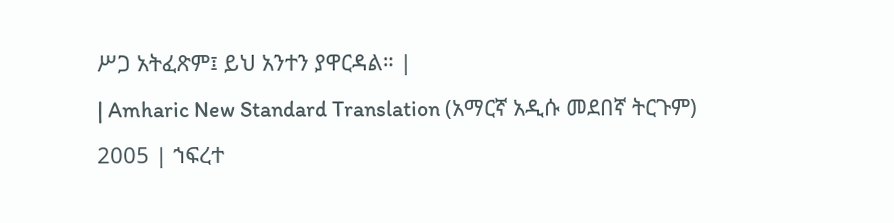ሥጋ አትፈጽም፤ ይህ አንተን ያዋርዳል። |
| Amharic New Standard Translation (አማርኛ አዲሱ መደበኛ ትርጉም) 2005 | ኀፍረተ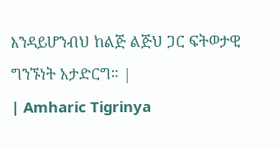እንዳይሆንብህ ከልጅ ልጅህ ጋር ፍትወታዊ ግንኙነት አታድርግ። |
| Amharic Tigrinya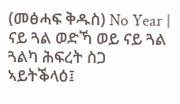(መፅሓፍ ቅዱስ) No Year | ናይ ጓል ወድኻ ወይ ናይ ጓል ጓልካ ሕፍረት ስጋ ኣይትቕላዕ፤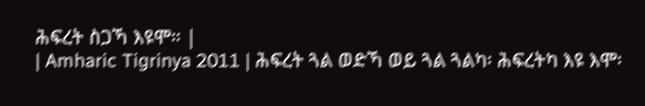ሕፍረት ስጋኻ እዩሞ። |
| Amharic Tigrinya 2011 | ሕፍረት ጓል ወድኻ ወይ ጓል ጓልካ፡ ሕፍረትካ እዩ እሞ፡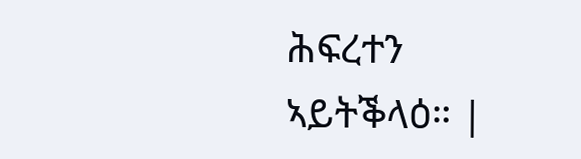ሕፍረተን ኣይትቕላዕ። |